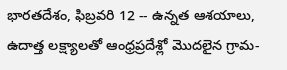భారతదేశం, ఫిబ్రవరి 12 -- ఉన్నత ఆశయాలు, ఉదాత్త లక్ష్యాలతో ఆంధ్రప్రదేశ్లో మొదలైన గ్రామ-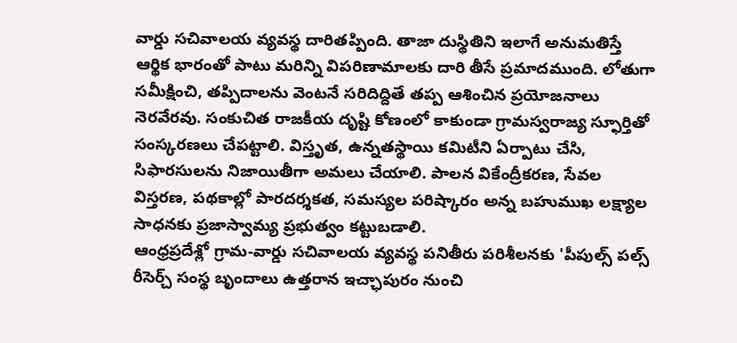వార్డు సచివాలయ వ్యవస్థ దారితప్పింది. తాజా దుస్థితిని ఇలాగే అనుమతిస్తే ఆర్థిక భారంతో పాటు మరిన్ని విపరిణామాలకు దారి తీసే ప్రమాదముంది. లోతుగా సమీక్షించి, తప్పిదాలను వెంటనే సరిదిద్దితే తప్ప ఆశించిన ప్రయోజనాలు నెరవేరవు. సంకుచిత రాజకీయ దృష్టి కోణంలో కాకుండా గ్రామస్వరాజ్య స్ఫూర్తితో సంస్కరణలు చేపట్టాలి. విస్తృత, ఉన్నతస్థాయి కమిటీని ఏర్పాటు చేసి, సిఫారసులను నిజాయితీగా అమలు చేయాలి. పాలన వికేంద్రీకరణ, సేవల విస్తరణ, పథకాల్లో పారదర్శకత, సమస్యల పరిష్కారం అన్న బహుముఖ లక్ష్యాల సాధనకు ప్రజాస్వామ్య ప్రభుత్వం కట్టుబడాలి.
ఆంధ్రప్రదేశ్లో గ్రామ-వార్డు సచివాలయ వ్యవస్థ పనితీరు పరిశీలనకు 'పీపుల్స్ పల్స్ రీసెర్చ్ సంస్థ బృందాలు ఉత్తరాన ఇచ్ఛాపురం నుంచి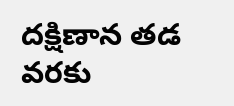దక్షిణాన తడ వరకు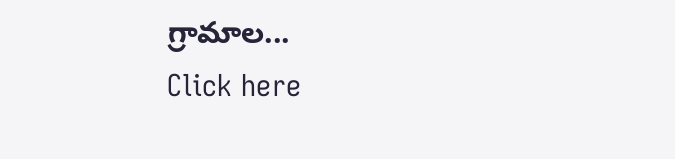గ్రామాల...
Click here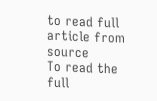to read full article from source
To read the full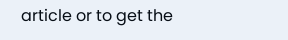article or to get the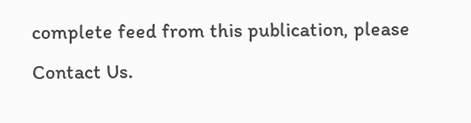complete feed from this publication, please
Contact Us.